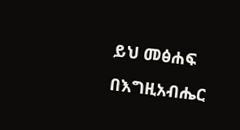ይህ መፅሐፍ በእግዚአብሔር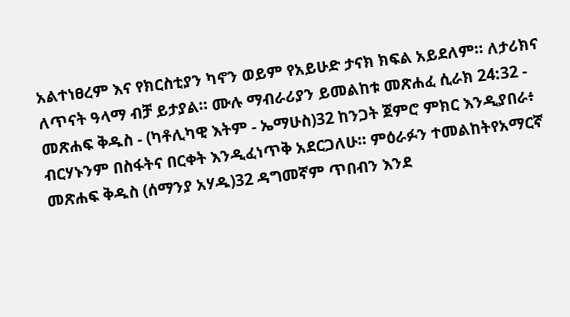አልተነፀረም እና የክርስቲያን ካኖን ወይም የአይሁድ ታናክ ክፍል አይደለም። ለታሪክና ለጥናት ዓላማ ብቻ ይታያል። ሙሉ ማብራሪያን ይመልከቱ መጽሐፈ ሲራክ 24:32 - መጽሐፍ ቅዱስ - (ካቶሊካዊ እትም - ኤማሁስ)32 ከንጋት ጀምሮ ምክር እንዲያበራ፥ ብርሃኑንም በስፋትና በርቀት እንዲፈነጥቅ አደርጋለሁ። ምዕራፉን ተመልከትየአማርኛ መጽሐፍ ቅዱስ (ሰማንያ አሃዱ)32 ዳግመኛም ጥበብን እንደ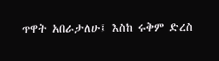ጥዋት አበራታለሁ፤ እስከ ሩቅም ድረስ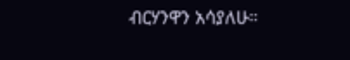ብርሃንዋን አሳያለሁ።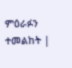ምዕራፉን ተመልከት |